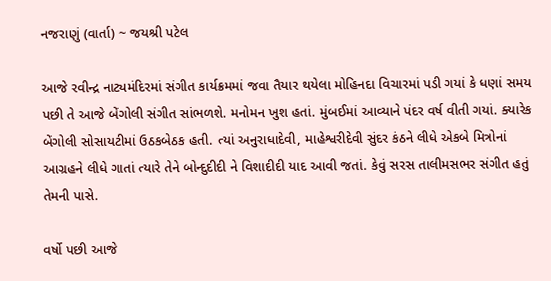નજરાણું (વાર્તા) ~ જયશ્રી પટેલ

આજે રવીન્દ્ર નાટ્યમંદિરમાં સંગીત કાર્યક્રમમાં જવા તૈયાર થયેલા મોહિનદા વિચારમાં પડી ગયાં કે ધણાં સમય પછી તે આજે બેંગોલી સંગીત સાંભળશે. મનોમન ખુશ હતાં. મુંબઈમાં આવ્યાને પંદર વર્ષ વીતી ગયાં. ક્યારેક બેંગોલી સોસાયટીમાં ઉઠકબેઠક હતી. ત્યાં અનુરાધાદેવી, માહેશ્વરીદેવી સુંદર કંઠને લીધે એકબે મિત્રોનાં આગ્રહને લીધે ગાતાં ત્યારે તેને બોન્દુદીદી ને વિશાદીદી યાદ આવી જતાં. કેવું સરસ તાલીમસભર સંગીત હતું તેમની પાસે.

વર્ષો પછી આજે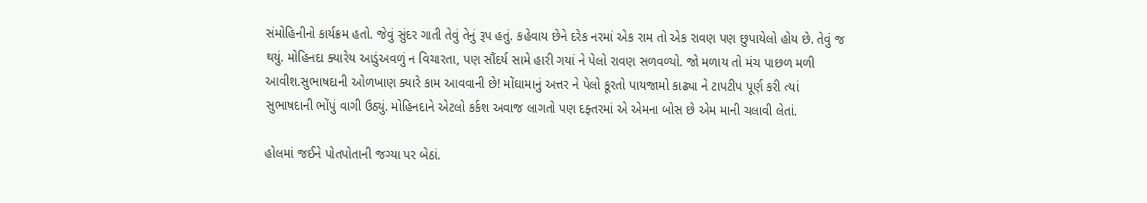સંમોહિનીનો કાર્યક્રમ હતો. જેવું સુંદર ગાતી તેવું તેનું રૂપ હતું. કહેવાય છેને દરેક નરમાં એક રામ તો એક રાવણ પણ છુપાયેલો હોય છે. તેવું જ થયું. મોહિનદા ક્યારેય આડુંઅવળું ન વિચારતા, પણ સૌંદર્ય સામે હારી ગયાં ને પેલો રાવણ સળવળ્યો. જો મળાય તો મંચ પાછળ મળી આવીશ.સુભાષદાની ઓળખાણ ક્યારે કામ આવવાની છે! મોંઘામાનું અત્તર ને પેલો કૂરતો પાયજામો કાઢ્યા ને ટાપટીપ પૂર્ણ કરી ત્યાં સુભાષદાની ભોંપું વાગી ઉઠ્યું. મોહિનદાને એટલો કર્કશ અવાજ લાગતો પણ દફ્તરમાં એ એમના બોસ છે એમ માની ચલાવી લેતાં.

હોલમાં જઈને પોતપોતાની જગ્યા પર બેઠાં.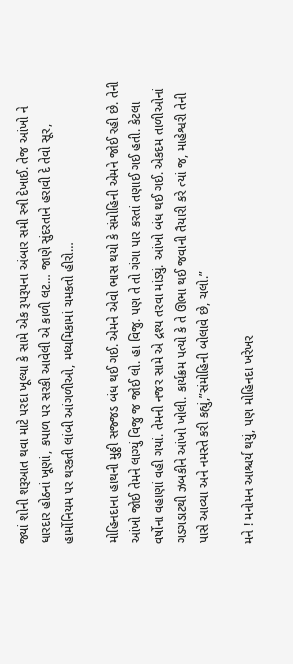જ્યાં શોની શરૂઆત થવા માટે પરદા ખૂલ્યા કે સામે એક રૂપરૂપના અંબાર સમી સ્ત્રી દેખાઈ. તેજ આંખો ને ધારદાર હોઠનાં ખૂણાં, કપાળ પર સરકી આવેલી એ કાળી લટ… જાણે સુંદરતાને હરાવી દે તેવો સૂર, હાર્મોનિયમ પર થરકતી લાંબી આંગળીઓ, મધ્યમિકામાં ચમકતો હીરો…

મોહિનદાના હાથની મુઠ્ઠી સજ્જડ બંધ થઈ ગઈ. એમને એવો ભાસ થયો કે સંમોહિની એમને જોઈ રહી છે. તેની આંખો જોઈ તેમને લાગ્યું વિજુ જ જોઈ લો. હા વિજુ. પણ તે તો ગંગા પાર કરતાં તણાઈ ગઈ હતી. કેટલા વર્ષોના વહાણાં વહી ગયાં. તેમની નજર સામે એ દ્રશ્ય તરવા માંડ્યું. આંખો બંધ થઈ ગઈ. એકદમ તાળીઓનાં ગડગડાટથી ઝબકીને આંખો ખોલી. કાર્યક્રમ પત્યો કે તે ઊભા થઈ જવાની તૈયારી કરે ત્યાં જ, માહેશ્વરી તેની પાસે આવ્યા અને નમસ્તે કરી કહ્યું,”સંમોહિની બોલાવે છે, ચલો.”

મને ! મનોમન આશ્ચર્ય થયું, પણ મોહિનદા ખરેખર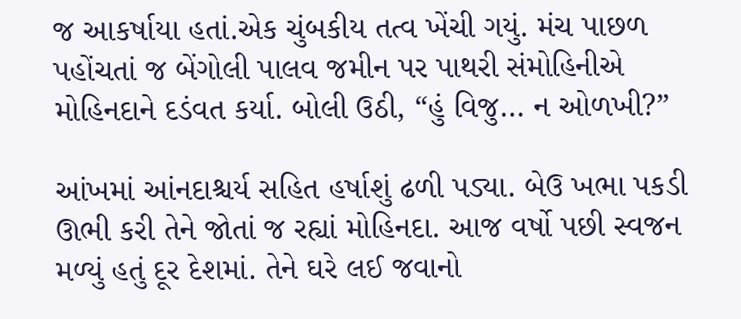જ આકર્ષાયા હતાં.એક ચુંબકીય તત્વ ખેંચી ગયું. મંચ પાછળ પહોંચતાં જ બેંગોલી પાલવ જમીન પર પાથરી સંમોહિનીએ મોહિનદાને દડંવત કર્યા. બોલી ઉઠી, “હું વિજુ… ન ઓળખી?”

આંખમાં આંનદાશ્ચર્ય સહિત હર્ષાશું ઢળી પડ્યા. બેઉ ખભા પકડી ઊભી કરી તેને જોતાં જ રહ્યાં મોહિનદા. આજ વર્ષો પછી સ્વજન મળ્યું હતું દૂર દેશમાં. તેને ઘરે લઈ જવાનો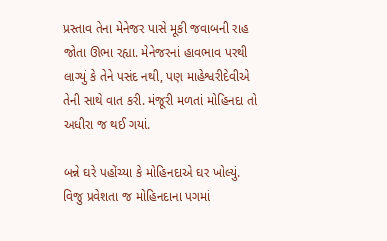પ્રસ્તાવ તેના મેનેજર પાસે મૂકી જવાબની રાહ જોતા ઊભા રહ્યા. મેનેજરનાં હાવભાવ પરથી લાગ્યું કે તેને પસંદ નથી, પણ માહેશ્વરીદેવીએ તેની સાથે વાત કરી. મંજૂરી મળતાં મોહિનદા તો અધીરા જ થઈ ગયાં.

બન્ને ઘરે પહોંચ્યા કે મોહિનદાએ ઘર ખોલ્યું. વિજુ પ્રવેશતા જ મોહિનદાના પગમાં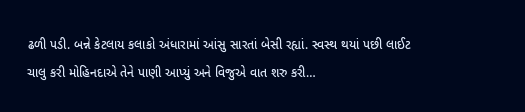ઢળી પડી. બન્ને કેટલાય કલાકો અંધારામાં આંસુ સારતાં બેસી રહ્યાં. સ્વસ્થ થયાં પછી લાઈટ ચાલુ કરી મોહિનદાએ તેને પાણી આપ્યું અને વિજુએ વાત શરુ કરી…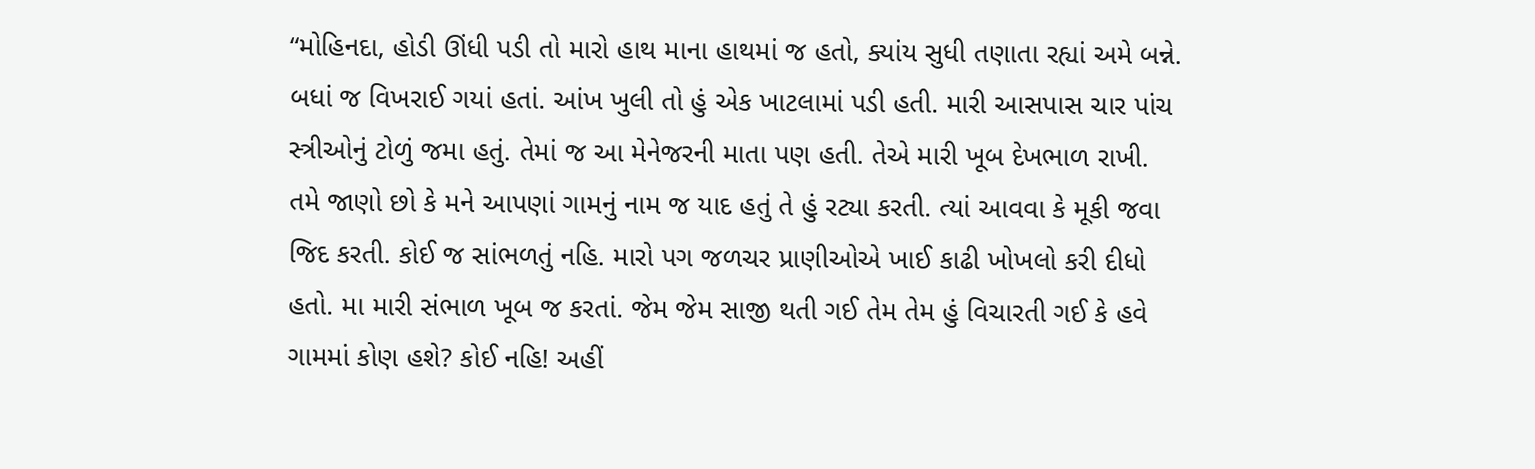“મોહિનદા, હોડી ઊંધી પડી તો મારો હાથ માના હાથમાં જ હતો, ક્યાંય સુધી તણાતા રહ્યાં અમે બન્ને. બધાં જ વિખરાઈ ગયાં હતાં. આંખ ખુલી તો હું એક ખાટલામાં પડી હતી. મારી આસપાસ ચાર પાંચ સ્ત્રીઓનું ટોળું જમા હતું. તેમાં જ આ મેનેજરની માતા પણ હતી. તેએ મારી ખૂબ દેખભાળ રાખી. તમે જાણો છો કે મને આપણાં ગામનું નામ જ યાદ હતું તે હું રટ્યા કરતી. ત્યાં આવવા કે મૂકી જવા જિદ કરતી. કોઈ જ સાંભળતું નહિ. મારો પગ જળચર પ્રાણીઓએ ખાઈ કાઢી ખોખલો કરી દીધો હતો. મા મારી સંભાળ ખૂબ જ કરતાં. જેમ જેમ સાજી થતી ગઈ તેમ તેમ હું વિચારતી ગઈ કે હવે ગામમાં કોણ હશે? કોઈ નહિ! અહીં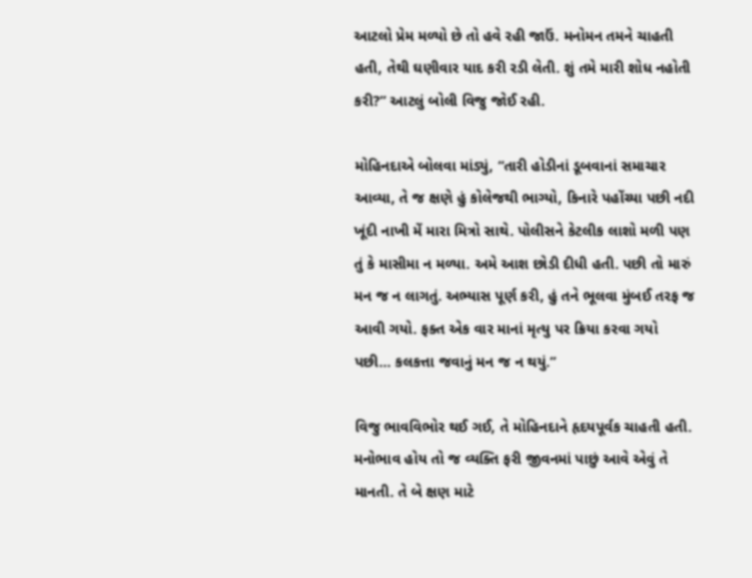આટલો પ્રેમ મળ્યો છે તો હવે રહી જાઉં. મનોમન તમને ચાહતી હતી, તેથી ઘણીવાર યાદ કરી રડી લેતી. શું તમે મારી શોધ નહોતી કરી?” આટલું બોલી વિજુ જોઈ રહી.

મોહિનદાએ બોલવા માંડ્યું, “તારી હોડીનાં ડૂબવાનાં સમાચાર આવ્યા, તે જ ક્ષણે હું કોલેજથી ભાગ્યો, કિનારે પહોંચ્યા પછી નદી ખૂંદી નાખી મેં મારા મિત્રો સાથે. પોલીસને કેટલીક લાશો મળી પણ તું કે માસીમા ન મળ્યા. અમે આશ છોડી દીધી હતી. પછી તો મારું મન જ ન લાગતું. અભ્યાસ પૂર્ણ કરી, હું તને ભૂલવા મુંબઈ તરફ જ આવી ગયો. ફક્ત એક વાર માનાં મૃત્યુ પર ક્રિયા કરવા ગયો પછી… કલકત્તા જવાનું મન જ ન થયું.”

વિજુ ભાવવિભોર થઈ ગઈ, તે મોહિનદાને હૃદયપૂર્વક ચાહતી હતી. મનોભાવ હોય તો જ વ્યક્તિ ફરી જીવનમાં પાછું આવે એવું તે માનતી. તે બે ક્ષણ માટે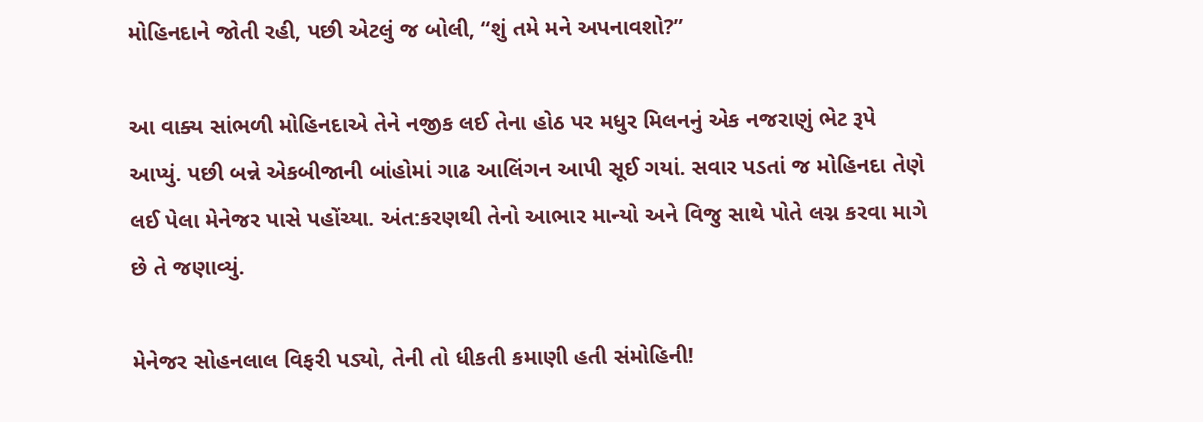મોહિનદાને જોતી રહી, પછી એટલું જ બોલી, “શું તમે મને અપનાવશો?”

આ વાક્ય સાંભળી મોહિનદાએ તેને નજીક લઈ તેના હોઠ પર મધુર મિલનનું એક નજરાણું ભેટ રૂપે આપ્યું. પછી બન્ને એકબીજાની બાંહોમાં ગાઢ આલિંગન આપી સૂઈ ગયાં. સવાર પડતાં જ મોહિનદા તેણે લઈ પેલા મેનેજર પાસે પહોંચ્યા. અંત:કરણથી તેનો આભાર માન્યો અને વિજુ સાથે પોતે લગ્ન કરવા માગે છે તે જણાવ્યું.

મેનેજર સોહનલાલ વિફરી પડ્યો, તેની તો ધીકતી કમાણી હતી સંમોહિની!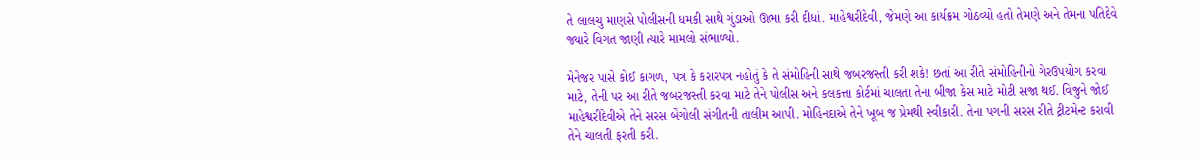તે લાલચુ માણસે પોલીસની ધમકી સાથે ગુંડાઓ ઊભા કરી દીધાં. માહેશ્વરીદેવી, જેમણે આ કાર્યક્રમ ગોઠવ્યો હતો તેમણે અને તેમના પતિદેવે જ્યારે વિગત જાણી ત્યારે મામલો સંભાળ્યો.

મેનેજર પાસે કોઈ કાગળ, પત્ર કે કરારપત્ર નહોતું કે તે સંમોહિની સાથે જબરજસ્તી કરી શકે! છતાં આ રીતે સંમોહિનીનો ગેરઉપયોગ કરવા માટે, તેની પર આ રીતે જબરજસ્તી કરવા માટે તેને પોલીસ અને કલકત્તા કોર્ટમાં ચાલતા તેના બીજા કેસ માટે મોટી સજા થઈ. વિજુને જોઈ માહેશ્વરીદેવીએ તેને સરસ બેંગોલી સંગીતની તાલીમ આપી. મોહિનદાએ તેને ખૂબ જ પ્રેમથી સ્વીકારી. તેના પગની સરસ રીતે ટ્રીટમેન્ટ કરાવી તેને ચાલતી ફરતી કરી.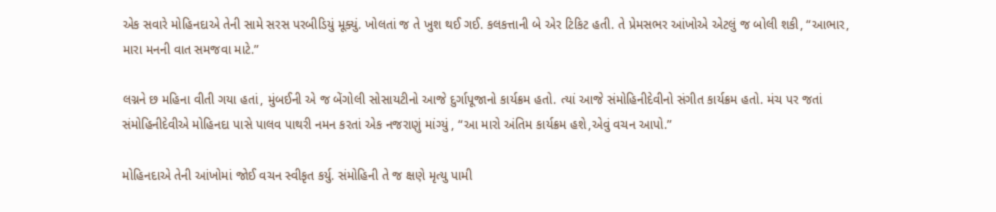એક સવારે મોહિનદાએ તેની સામે સરસ પરબીડિયું મૂક્યું. ખોલતાં જ તે ખુશ થઈ ગઈ. કલકત્તાની બે એર ટિકિટ હતી. તે પ્રેમસભર આંખોએ એટલું જ બોલી શકી, “આભાર, મારા મનની વાત સમજવા માટે.”

લગ્નને છ મહિના વીતી ગયા હતાં, મુંબઈની એ જ બેંગોલી સોસાયટીનો આજે દુર્ગાપૂજાનો કાર્યક્રમ હતો. ત્યાં આજે સંમોહિનીદેવીનો સંગીત કાર્યક્રમ હતો. મંચ પર જતાં સંમોહિનીદેવીએ મોહિનદા પાસે પાલવ પાથરી નમન કરતાં એક નજરાણું માંગ્યું , “આ મારો અંતિમ કાર્યક્રમ હશે,એવું વચન આપો.”

મોહિનદાએ તેની આંખોમાં જોઈ વચન સ્વીકૃત કર્યુ. સંમોહિની તે જ ક્ષણે મૃત્યુ પામી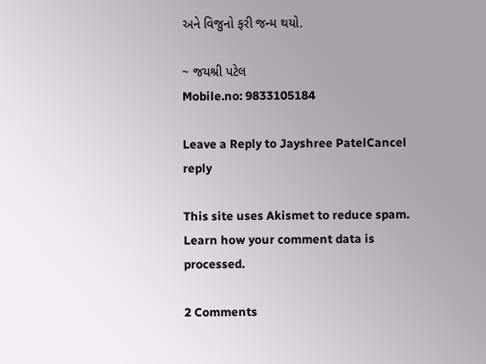અને વિજુનો ફરી જન્મ થયો.

~ જયશ્રી પટેલ
Mobile.no: 9833105184

Leave a Reply to Jayshree PatelCancel reply

This site uses Akismet to reduce spam. Learn how your comment data is processed.

2 Comments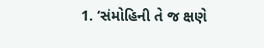1. ‘સંમોહિની તે જ ક્ષણે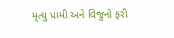મૃત્યુ પામી અને વિજુનો ફરી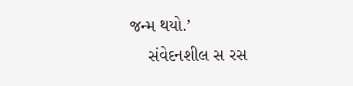જન્મ થયો.’
    સંવેદનશીલ સ રસ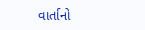વાર્તાનો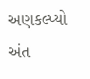અણકલ્પ્યો અંત